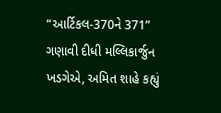“આર્ટિકલ-370ને 371” ગણાવી દીધી મલ્લિકાર્જુન ખડગેએ, અમિત શાહે કહ્યું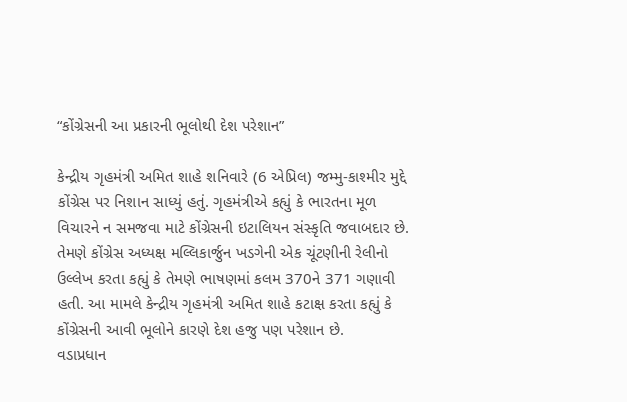“કોંગ્રેસની આ પ્રકારની ભૂલોથી દેશ પરેશાન”

કેન્દ્રીય ગૃહમંત્રી અમિત શાહે શનિવારે (6 એપ્રિલ) જમ્મુ-કાશ્મીર મુદ્દે કોંગ્રેસ પર નિશાન સાધ્યું હતું. ગૃહમંત્રીએ કહ્યું કે ભારતના મૂળ વિચારને ન સમજવા માટે કોંગ્રેસની ઇટાલિયન સંસ્કૃતિ જવાબદાર છે. તેમણે કોંગ્રેસ અધ્યક્ષ મલ્લિકાર્જુન ખડગેની એક ચૂંટણીની રેલીનો ઉલ્લેખ કરતા કહ્યું કે તેમણે ભાષણમાં કલમ 370ને 371 ગણાવી હતી. આ મામલે કેન્દ્રીય ગૃહમંત્રી અમિત શાહે કટાક્ષ કરતા કહ્યું કે કોંગ્રેસની આવી ભૂલોને કારણે દેશ હજુ પણ પરેશાન છે.
વડાપ્રધાન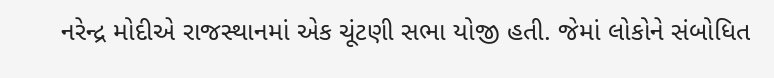નરેન્દ્ર મોદીએ રાજસ્થાનમાં એક ચૂંટણી સભા યોજી હતી. જેમાં લોકોને સંબોધિત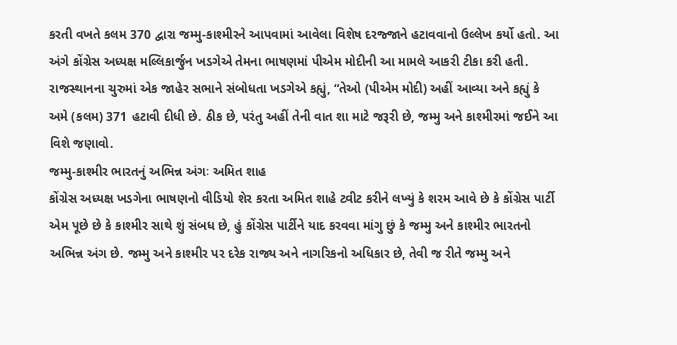કરતી વખતે કલમ 370 દ્વારા જમ્મુ-કાશ્મીરને આપવામાં આવેલા વિશેષ દરજ્જાને હટાવવાનો ઉલ્લેખ કર્યો હતો. આ અંગે કોંગ્રેસ અધ્યક્ષ મલ્લિકાર્જુન ખડગેએ તેમના ભાષણમાં પીએમ મોદીની આ મામલે આકરી ટીકા કરી હતી. રાજસ્થાનના ચુરુમાં એક જાહેર સભાને સંબોધતા ખડગેએ કહ્યું, “તેઓ (પીએમ મોદી) અહીં આવ્યા અને કહ્યું કે અમે (કલમ) 371 હટાવી દીધી છે. ઠીક છે, પરંતુ અહીં તેની વાત શા માટે જરૂરી છે, જમ્મુ અને કાશ્મીરમાં જઈને આ વિશે જણાવો.
જમ્મુ-કાશ્મીર ભારતનું અભિન્ન અંગઃ અમિત શાહ
કોંગ્રેસ અધ્યક્ષ ખડગેના ભાષણનો વીડિયો શેર કરતા અમિત શાહે ટ્વીટ કરીને લખ્યું કે શરમ આવે છે કે કોંગ્રેસ પાર્ટી એમ પૂછે છે કે કાશ્મીર સાથે શું સંબધ છે, હું કોંગ્રેસ પાર્ટીને યાદ કરવવા માંગુ છું કે જમ્મુ અને કાશ્મીર ભારતનો અભિન્ન અંગ છે. જમ્મુ અને કાશ્મીર પર દરેક રાજ્ય અને નાગરિકનો અધિકાર છે, તેવી જ રીતે જમ્મુ અને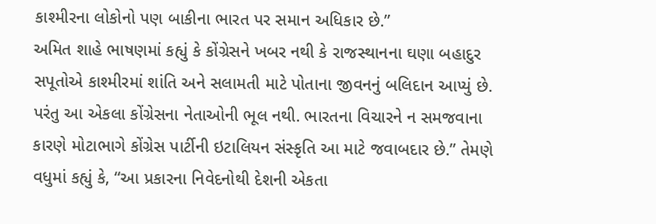કાશ્મીરના લોકોનો પણ બાકીના ભારત પર સમાન અધિકાર છે.”
અમિત શાહે ભાષણમાં કહ્યું કે કોંગ્રેસને ખબર નથી કે રાજસ્થાનના ઘણા બહાદુર સપૂતોએ કાશ્મીરમાં શાંતિ અને સલામતી માટે પોતાના જીવનનું બલિદાન આપ્યું છે. પરંતુ આ એકલા કોંગ્રેસના નેતાઓની ભૂલ નથી. ભારતના વિચારને ન સમજવાના કારણે મોટાભાગે કોંગ્રેસ પાર્ટીની ઇટાલિયન સંસ્કૃતિ આ માટે જવાબદાર છે.” તેમણે વધુમાં કહ્યું કે, “આ પ્રકારના નિવેદનોથી દેશની એકતા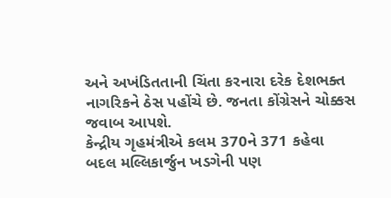અને અખંડિતતાની ચિંતા કરનારા દરેક દેશભક્ત નાગરિકને ઠેસ પહોંચે છે. જનતા કોંગ્રેસને ચોક્કસ જવાબ આપશે.
કેન્દ્રીય ગૃહમંત્રીએ કલમ 370ને 371 કહેવા બદલ મલ્લિકાર્જુન ખડગેની પણ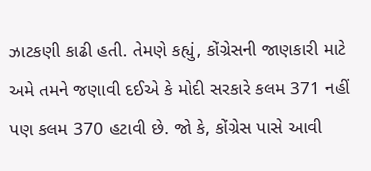ઝાટકણી કાઢી હતી. તેમણે કહ્યું, કોંગ્રેસની જાણકારી માટે અમે તમને જણાવી દઈએ કે મોદી સરકારે કલમ 371 નહીં પણ કલમ 370 હટાવી છે. જો કે, કોંગ્રેસ પાસે આવી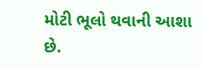મોટી ભૂલો થવાની આશા છે.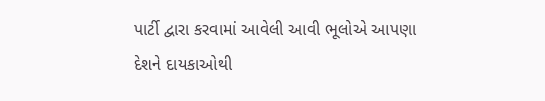પાર્ટી દ્વારા કરવામાં આવેલી આવી ભૂલોએ આપણા દેશને દાયકાઓથી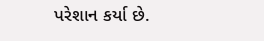પરેશાન કર્યા છે.